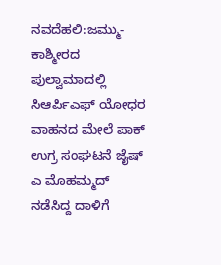ನವದೆಹಲಿ:ಜಮ್ಮು-ಕಾಶ್ಮೀರದ ಪುಲ್ವಾಮಾದಲ್ಲಿ ಸಿಆರ್ಪಿಎಫ್ ಯೋಧರ ವಾಹನದ ಮೇಲೆ ಪಾಕ್ ಉಗ್ರ ಸಂಘಟನೆ ಜೈಷ್ ಎ ಮೊಹಮ್ಮದ್ ನಡೆಸಿದ್ದ ದಾಳಿಗೆ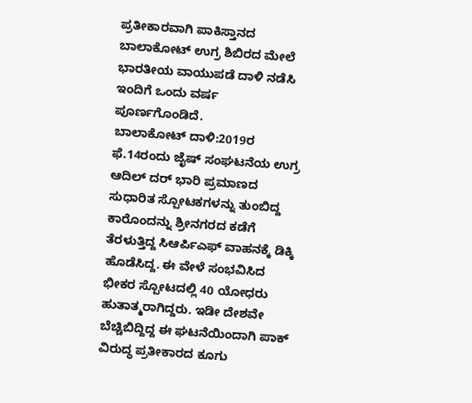ಪ್ರತೀಕಾರವಾಗಿ ಪಾಕಿಸ್ತಾನದ ಬಾಲಾಕೋಟ್ ಉಗ್ರ ಶಿಬಿರದ ಮೇಲೆ ಭಾರತೀಯ ವಾಯುಪಡೆ ದಾಳಿ ನಡೆಸಿ ಇಂದಿಗೆ ಒಂದು ವರ್ಷ ಪೂರ್ಣಗೊಂಡಿದೆ.
ಬಾಲಾಕೋಟ್ ದಾಳಿ:2019ರ ಫೆ.14ರಂದು ಜೈಷ್ ಸಂಘಟನೆಯ ಉಗ್ರ ಆದಿಲ್ ದರ್ ಭಾರಿ ಪ್ರಮಾಣದ ಸುಧಾರಿತ ಸ್ಪೋಟಕಗಳನ್ನು ತುಂಬಿದ್ದ ಕಾರೊಂದನ್ನು ಶ್ರೀನಗರದ ಕಡೆಗೆ ತೆರಳುತ್ತಿದ್ದ ಸಿಆರ್ಪಿಎಫ್ ವಾಹನಕ್ಕೆ ಡಿಕ್ಕಿ ಹೊಡೆಸಿದ್ದ. ಈ ವೇಳೆ ಸಂಭವಿಸಿದ ಭೀಕರ ಸ್ಪೋಟದಲ್ಲಿ 40 ಯೋಧರು ಹುತಾತ್ಮರಾಗಿದ್ದರು. ಇಡೀ ದೇಶವೇ ಬೆಚ್ಚಿಬಿದ್ದಿದ್ದ ಈ ಘಟನೆಯಿಂದಾಗಿ ಪಾಕ್ ವಿರುದ್ಧ ಪ್ರತೀಕಾರದ ಕೂಗು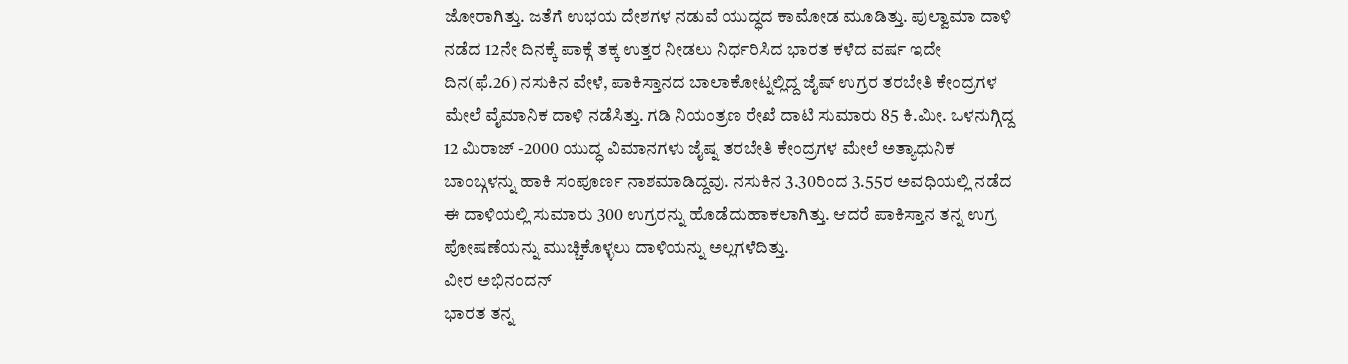ಜೋರಾಗಿತ್ತು. ಜತೆಗೆ ಉಭಯ ದೇಶಗಳ ನಡುವೆ ಯುದ್ಧದ ಕಾಮೋಡ ಮೂಡಿತ್ತು. ಪುಲ್ವಾಮಾ ದಾಳಿ ನಡೆದ 12ನೇ ದಿನಕ್ಕೆ ಪಾಕ್ಗೆ ತಕ್ಕ ಉತ್ತರ ನೀಡಲು ನಿರ್ಧರಿಸಿದ ಭಾರತ ಕಳೆದ ವರ್ಷ ಇದೇ ದಿನ(ಫೆ.26) ನಸುಕಿನ ವೇಳೆ, ಪಾಕಿಸ್ತಾನದ ಬಾಲಾಕೋಟ್ನಲ್ಲಿದ್ದ ಜೈಷ್ ಉಗ್ರರ ತರಬೇತಿ ಕೇಂದ್ರಗಳ ಮೇಲೆ ವೈಮಾನಿಕ ದಾಳಿ ನಡೆಸಿತ್ತು. ಗಡಿ ನಿಯಂತ್ರಣ ರೇಖೆ ದಾಟಿ ಸುಮಾರು 85 ಕಿ.ಮೀ. ಒಳನುಗ್ಗಿದ್ದ 12 ಮಿರಾಜ್ -2000 ಯುದ್ಧ ವಿಮಾನಗಳು ಜೈಷ್ನ ತರಬೇತಿ ಕೇಂದ್ರಗಳ ಮೇಲೆ ಅತ್ಯಾಧುನಿಕ ಬಾಂಬ್ಗಳನ್ನು ಹಾಕಿ ಸಂಪೂರ್ಣ ನಾಶಮಾಡಿದ್ದವು. ನಸುಕಿನ 3.30ರಿಂದ 3.55ರ ಅವಧಿಯಲ್ಲಿ ನಡೆದ ಈ ದಾಳಿಯಲ್ಲಿ ಸುಮಾರು 300 ಉಗ್ರರನ್ನು ಹೊಡೆದುಹಾಕಲಾಗಿತ್ತು. ಆದರೆ ಪಾಕಿಸ್ತಾನ ತನ್ನ ಉಗ್ರ ಪೋಷಣೆಯನ್ನು ಮುಚ್ಚಿಕೊಳ್ಳಲು ದಾಳಿಯನ್ನು ಅಲ್ಲಗಳೆದಿತ್ತು.
ವೀರ ಅಭಿನಂದನ್
ಭಾರತ ತನ್ನ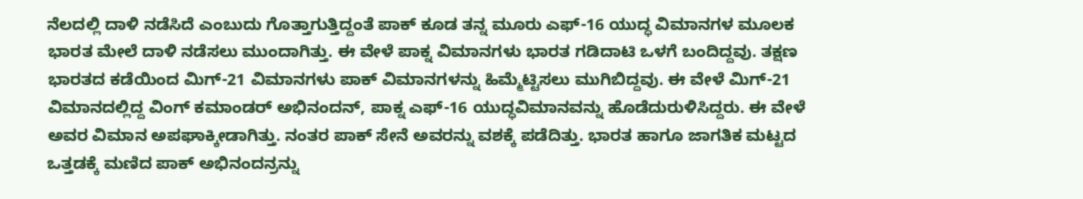ನೆಲದಲ್ಲಿ ದಾಳಿ ನಡೆಸಿದೆ ಎಂಬುದು ಗೊತ್ತಾಗುತ್ತಿದ್ದಂತೆ ಪಾಕ್ ಕೂಡ ತನ್ನ ಮೂರು ಎಫ್-16 ಯುದ್ಧ ವಿಮಾನಗಳ ಮೂಲಕ ಭಾರತ ಮೇಲೆ ದಾಳಿ ನಡೆಸಲು ಮುಂದಾಗಿತ್ತು. ಈ ವೇಳೆ ಪಾಕ್ನ ವಿಮಾನಗಳು ಭಾರತ ಗಡಿದಾಟಿ ಒಳಗೆ ಬಂದಿದ್ದವು. ತಕ್ಷಣ ಭಾರತದ ಕಡೆಯಿಂದ ಮಿಗ್-21 ವಿಮಾನಗಳು ಪಾಕ್ ವಿಮಾನಗಳನ್ನು ಹಿಮ್ಮೆಟ್ಟಿಸಲು ಮುಗಿಬಿದ್ದವು. ಈ ವೇಳೆ ಮಿಗ್-21 ವಿಮಾನದಲ್ಲಿದ್ದ ವಿಂಗ್ ಕಮಾಂಡರ್ ಅಭಿನಂದನ್, ಪಾಕ್ನ ಎಫ್-16 ಯುದ್ಧವಿಮಾನವನ್ನು ಹೊಡೆದುರುಳಿಸಿದ್ದರು. ಈ ವೇಳೆ ಅವರ ವಿಮಾನ ಅಪಘಾಕ್ಕೀಡಾಗಿತ್ತು. ನಂತರ ಪಾಕ್ ಸೇನೆ ಅವರನ್ನು ವಶಕ್ಕೆ ಪಡೆದಿತ್ತು. ಭಾರತ ಹಾಗೂ ಜಾಗತಿಕ ಮಟ್ಟದ ಒತ್ತಡಕ್ಕೆ ಮಣಿದ ಪಾಕ್ ಅಭಿನಂದನ್ರನ್ನು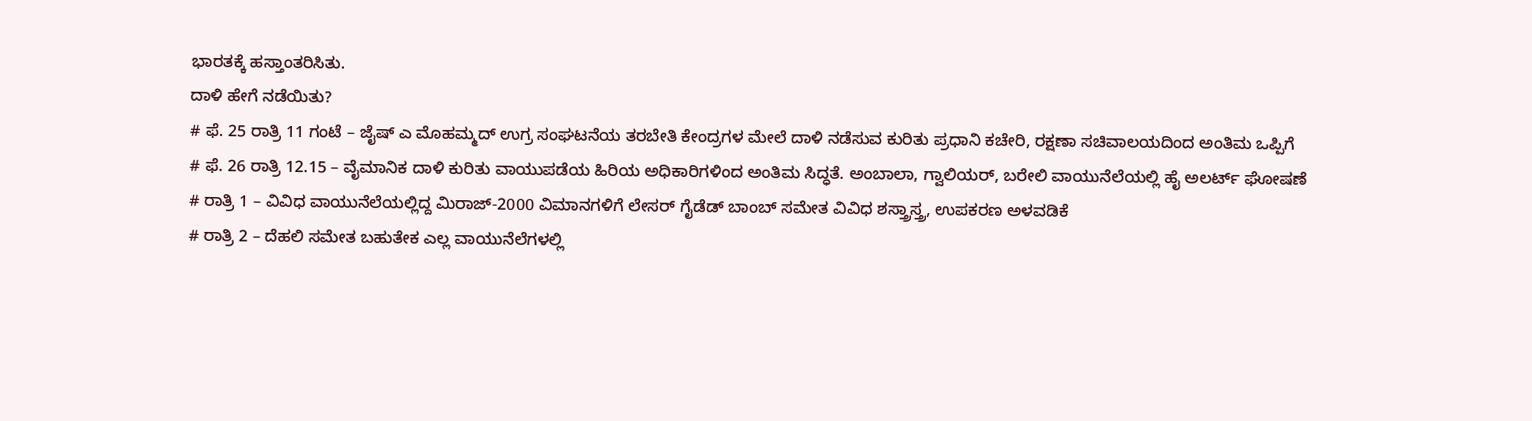ಭಾರತಕ್ಕೆ ಹಸ್ತಾಂತರಿಸಿತು.
ದಾಳಿ ಹೇಗೆ ನಡೆಯಿತು?
# ಫೆ. 25 ರಾತ್ರಿ 11 ಗಂಟೆ – ಜೈಷ್ ಎ ಮೊಹಮ್ಮದ್ ಉಗ್ರ ಸಂಘಟನೆಯ ತರಬೇತಿ ಕೇಂದ್ರಗಳ ಮೇಲೆ ದಾಳಿ ನಡೆಸುವ ಕುರಿತು ಪ್ರಧಾನಿ ಕಚೇರಿ, ರಕ್ಷಣಾ ಸಚಿವಾಲಯದಿಂದ ಅಂತಿಮ ಒಪ್ಪಿಗೆ
# ಫೆ. 26 ರಾತ್ರಿ 12.15 – ವೈಮಾನಿಕ ದಾಳಿ ಕುರಿತು ವಾಯುಪಡೆಯ ಹಿರಿಯ ಅಧಿಕಾರಿಗಳಿಂದ ಅಂತಿಮ ಸಿದ್ಧತೆ. ಅಂಬಾಲಾ, ಗ್ವಾಲಿಯರ್, ಬರೇಲಿ ವಾಯುನೆಲೆಯಲ್ಲಿ ಹೈ ಅಲರ್ಟ್ ಘೋಷಣೆ
# ರಾತ್ರಿ 1 – ವಿವಿಧ ವಾಯುನೆಲೆಯಲ್ಲಿದ್ದ ಮಿರಾಜ್-2000 ವಿಮಾನಗಳಿಗೆ ಲೇಸರ್ ಗೈಡೆಡ್ ಬಾಂಬ್ ಸಮೇತ ವಿವಿಧ ಶಸ್ತ್ರಾಸ್ತ್ರ, ಉಪಕರಣ ಅಳವಡಿಕೆ
# ರಾತ್ರಿ 2 – ದೆಹಲಿ ಸಮೇತ ಬಹುತೇಕ ಎಲ್ಲ ವಾಯುನೆಲೆಗಳಲ್ಲಿ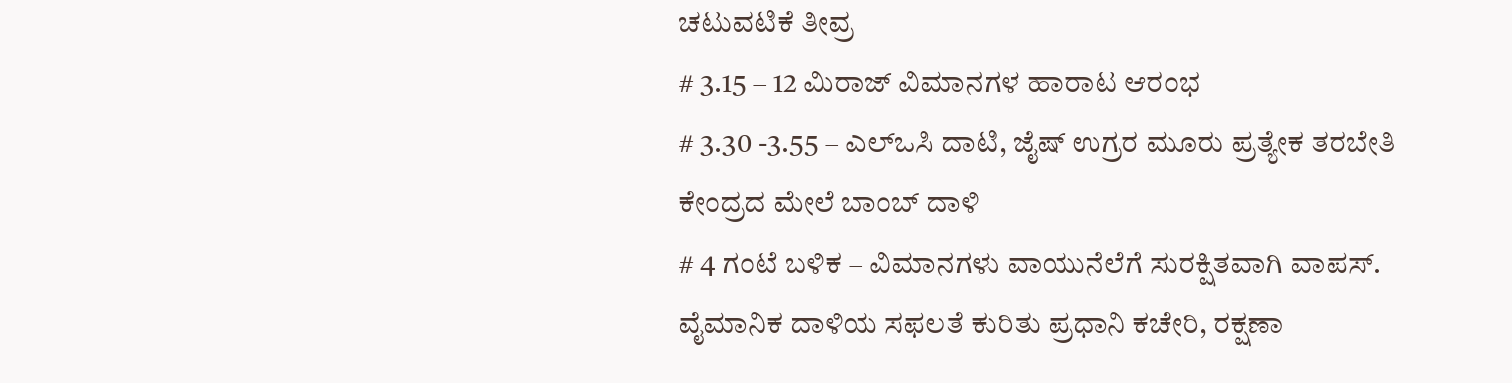ಚಟುವಟಿಕೆ ತೀವ್ರ
# 3.15 – 12 ಮಿರಾಜ್ ವಿಮಾನಗಳ ಹಾರಾಟ ಆರಂಭ
# 3.30 -3.55 – ಎಲ್ಒಸಿ ದಾಟಿ, ಜೈಷ್ ಉಗ್ರರ ಮೂರು ಪ್ರತ್ಯೇಕ ತರಬೇತಿ ಕೇಂದ್ರದ ಮೇಲೆ ಬಾಂಬ್ ದಾಳಿ
# 4 ಗಂಟೆ ಬಳಿಕ – ವಿಮಾನಗಳು ವಾಯುನೆಲೆಗೆ ಸುರಕ್ಷಿತವಾಗಿ ವಾಪಸ್. ವೈಮಾನಿಕ ದಾಳಿಯ ಸಫಲತೆ ಕುರಿತು ಪ್ರಧಾನಿ ಕಚೇರಿ, ರಕ್ಷಣಾ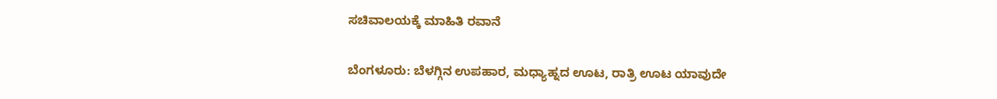ಸಚಿವಾಲಯಕ್ಕೆ ಮಾಹಿತಿ ರವಾನೆ

ಬೆಂಗಳೂರು: ಬೆಳಗ್ಗಿನ ಉಪಹಾರ, ಮಧ್ಯಾಹ್ನದ ಊಟ, ರಾತ್ರಿ ಊಟ ಯಾವುದೇ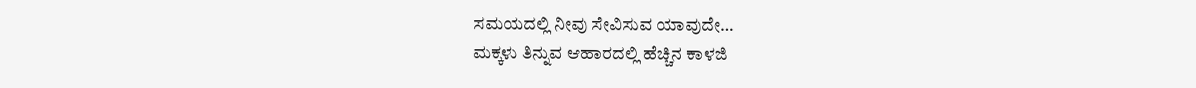ಸಮಯದಲ್ಲಿ ನೀವು ಸೇವಿಸುವ ಯಾವುದೇ…
ಮಕ್ಕಳು ತಿನ್ನುವ ಆಹಾರದಲ್ಲಿ ಹೆಚ್ಚಿನ ಕಾಳಜಿ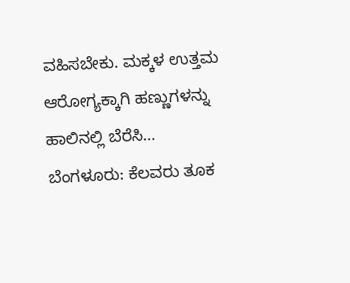ವಹಿಸಬೇಕು. ಮಕ್ಕಳ ಉತ್ತಮ ಆರೋಗ್ಯಕ್ಕಾಗಿ ಹಣ್ಣುಗಳನ್ನು ಹಾಲಿನಲ್ಲಿ ಬೆರೆಸಿ…
ಬೆಂಗಳೂರು: ಕೆಲವರು ತೂಕ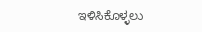ಇಳಿಸಿಕೊಳ್ಳಲು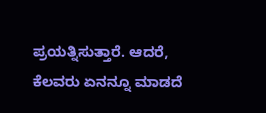ಪ್ರಯತ್ನಿಸುತ್ತಾರೆ. ಆದರೆ, ಕೆಲವರು ಏನನ್ನೂ ಮಾಡದೆ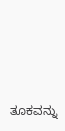ತೂಕವನ್ನು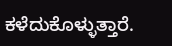ಕಳೆದುಕೊಳ್ಳುತ್ತಾರೆ.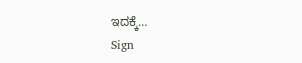ಇದಕ್ಕೆ…
Sign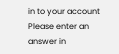in to your account
Please enter an answer in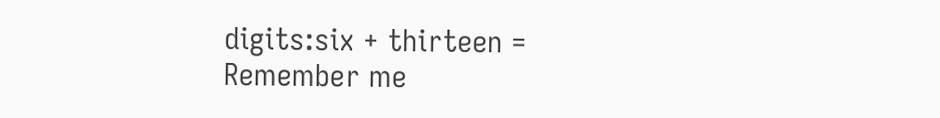digits:six + thirteen =
Remember me